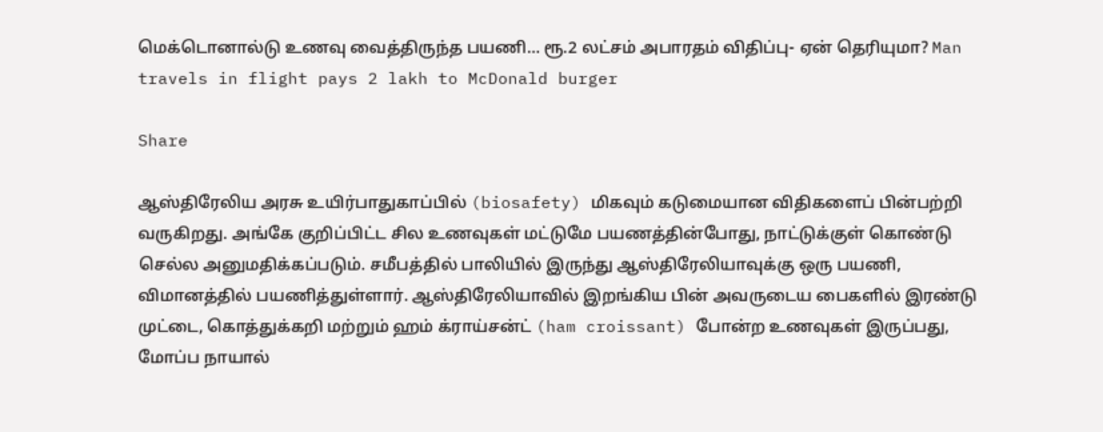மெக்டொனால்டு உணவு வைத்திருந்த பயணி… ரூ.2 லட்சம் அபாரதம் விதிப்பு- ஏன் தெரியுமா? Man travels in flight pays 2 lakh to McDonald burger

Share

ஆஸ்திரேலிய அரசு உயிர்பாதுகாப்பில் (biosafety) மிகவும் கடுமையான விதிகளைப் பின்பற்றி வருகிறது. அங்கே குறிப்பிட்ட சில உணவுகள் மட்டுமே பயணத்தின்போது, நாட்டுக்குள் கொண்டு செல்ல அனுமதிக்கப்படும். சமீபத்தில் பாலியில் இருந்து ஆஸ்திரேலியாவுக்கு ஒரு பயணி, விமானத்தில் பயணித்துள்ளார். ஆஸ்திரேலியாவில் இறங்கிய பின் அவருடைய பைகளில் இரண்டு முட்டை, கொத்துக்கறி மற்றும் ஹம் க்ராய்சன்ட் (ham croissant) போன்ற உணவுகள் இருப்பது, மோப்ப நாயால்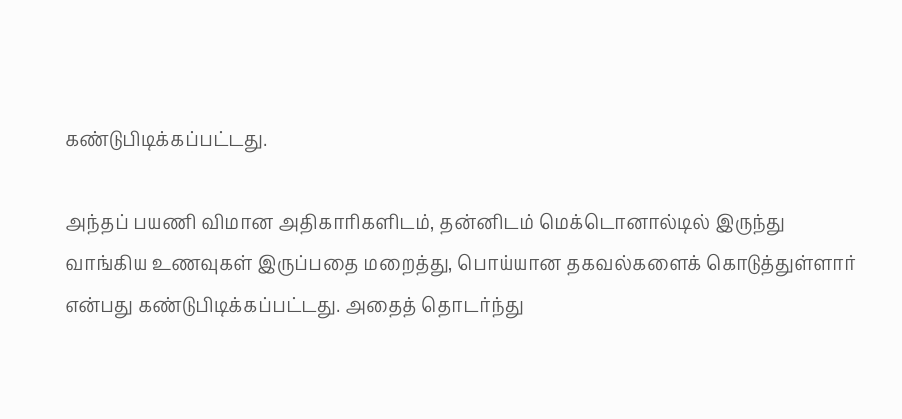கண்டுபிடிக்கப்பட்டது.

அந்தப் பயணி விமான அதிகாரிகளிடம், தன்னிடம் மெக்டொனால்டில் இருந்து வாங்கிய உணவுகள் இருப்பதை மறைத்து, பொய்யான தகவல்களைக் கொடுத்துள்ளார் என்பது கண்டுபிடிக்கப்பட்டது. அதைத் தொடர்ந்து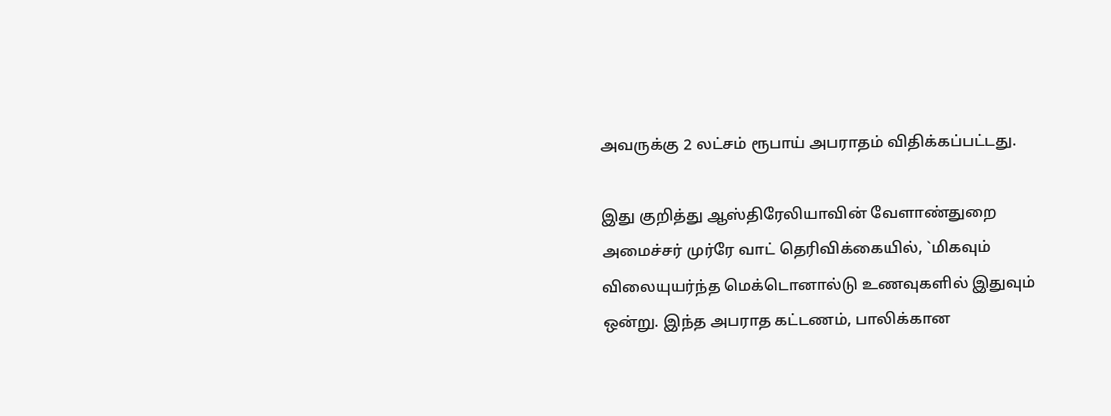அவருக்கு 2 லட்சம் ரூபாய் அபராதம் விதிக்கப்பட்டது.

இது குறித்து ஆஸ்திரேலியாவின் வேளாண்துறை அமைச்சர் முர்ரே வாட் தெரிவிக்கையில், `மிகவும் விலையுயர்ந்த மெக்டொனால்டு உணவுகளில் இதுவும் ஒன்று. இந்த அபராத கட்டணம், பாலிக்கான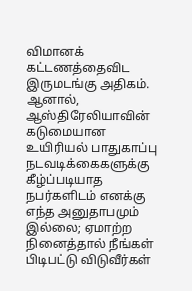விமானக் கட்டணத்தைவிட இருமடங்கு அதிகம். ஆனால், ஆஸ்திரேலியாவின் கடுமையான உயிரியல் பாதுகாப்பு நடவடிக்கைகளுக்கு கீழ்ப்படியாத நபர்களிடம் எனக்கு எந்த அனுதாபமும் இல்லை; ஏமாற்ற நினைத்தால் நீங்கள் பிடிபட்டு விடுவீர்கள்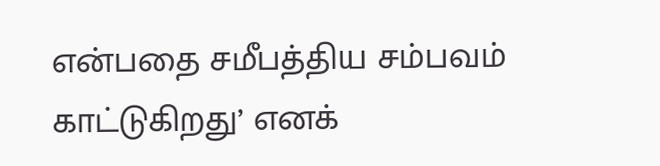என்பதை சமீபத்திய சம்பவம் காட்டுகிறது’ எனக்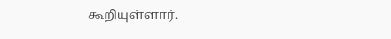கூறியுள்ளார்.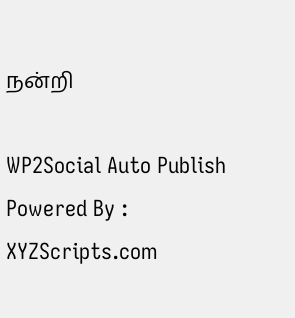நன்றி

WP2Social Auto Publish Powered By : XYZScripts.com